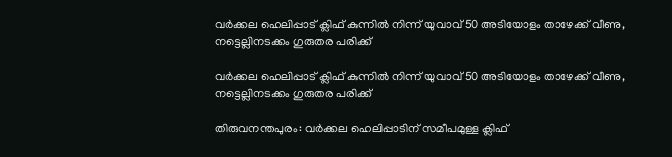വർക്കല ഹെലിപ്പാട് ക്ലിഫ് കുന്നിൽ നിന്ന് യുവാവ് 50 അടിയോളം താഴേക്ക് വീണു, നട്ടെല്ലിനടക്കം ഗുരുതര പരിക്ക്

വർക്കല ഹെലിപ്പാട് ക്ലിഫ് കുന്നിൽ നിന്ന് യുവാവ് 50 അടിയോളം താഴേക്ക് വീണു, നട്ടെല്ലിനടക്കം ഗുരുതര പരിക്ക്

തിരുവനന്തപുരം: വർക്കല ഹെലിപ്പാടിന് സമീപമുള്ള ക്ലിഫ്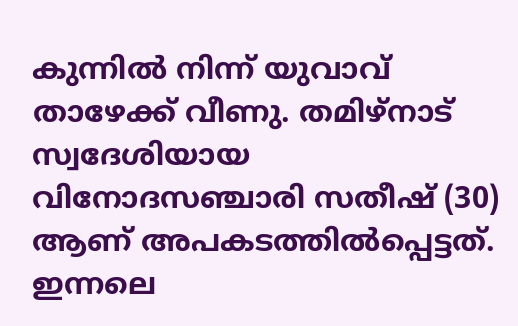കുന്നിൽ നിന്ന് യുവാവ് താഴേക്ക് വീണു. തമിഴ്നാട് സ്വദേശിയായ വിനോദസഞ്ചാരി സതീഷ് (30) ആണ് അപകടത്തിൽപ്പെട്ടത്. ഇന്നലെ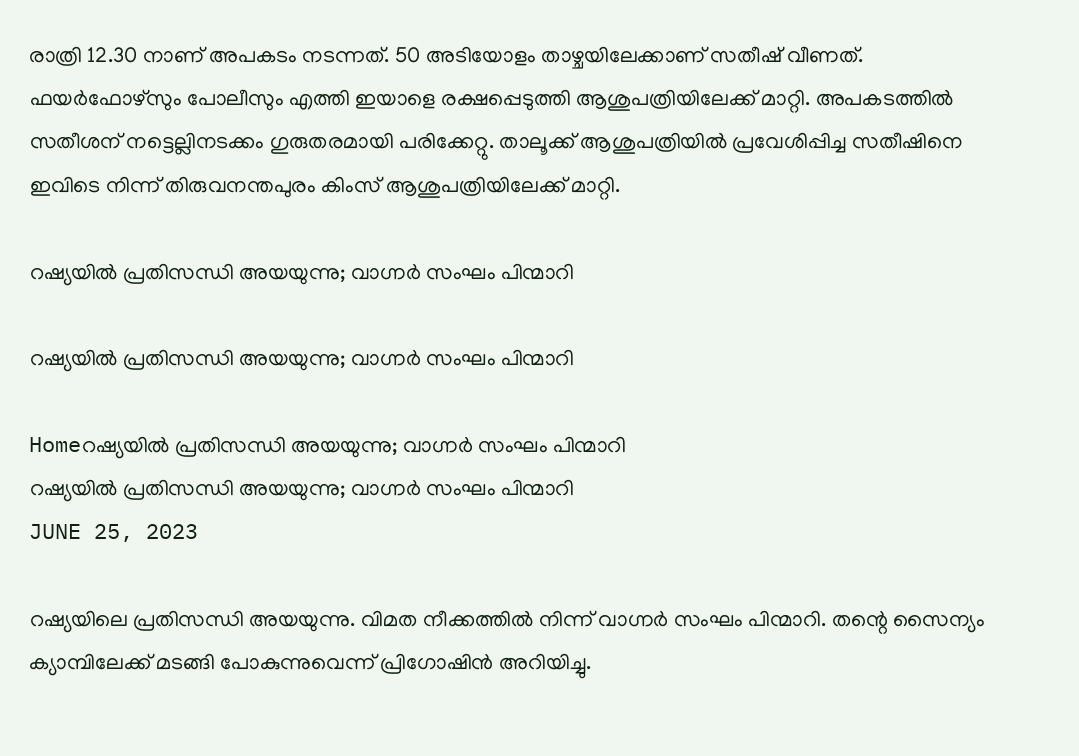രാത്രി 12.30 നാണ് അപകടം നടന്നത്. 50 അടിയോളം താഴ്ചയിലേക്കാണ് സതീഷ് വീണത്. ഫയർഫോഴ്സും പോലീസും എത്തി ഇയാളെ രക്ഷപ്പെടുത്തി ആശുപത്രിയിലേക്ക് മാറ്റി. അപകടത്തിൽ സതീശന് നട്ടെല്ലിനടക്കം ഗുരുതരമായി പരിക്കേറ്റു. താലൂക്ക് ആശുപത്രിയിൽ പ്രവേശിപ്പിച്ച സതീഷിനെ ഇവിടെ നിന്ന് തിരുവനന്തപുരം കിംസ് ആശുപത്രിയിലേക്ക് മാറ്റി.

റഷ്യയിൽ പ്രതിസന്ധി അയയുന്നു; വാഗ്നർ സംഘം പിന്മാറി

റഷ്യയിൽ പ്രതിസന്ധി അയയുന്നു; വാഗ്നർ സംഘം പിന്മാറി

Homeറഷ്യയിൽ പ്രതിസന്ധി അയയുന്നു; വാഗ്നർ സംഘം പിന്മാറി
റഷ്യയിൽ പ്രതിസന്ധി അയയുന്നു; വാഗ്നർ സംഘം പിന്മാറി
JUNE 25, 2023

റഷ്യയിലെ പ്രതിസന്ധി അയയുന്നു. വിമത നീക്കത്തിൽ നിന്ന് വാഗ്നർ സംഘം പിന്മാറി. തന്റെ സൈന്യം ക്യാമ്പിലേക്ക് മടങ്ങി പോകുന്നുവെന്ന് പ്രിഗോഷിൻ അറിയിച്ചു.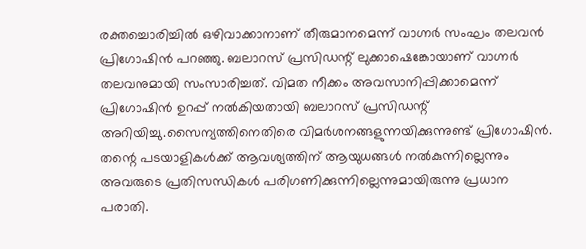രക്തച്ചൊരിച്ചിൽ ഒഴിവാക്കാനാണ് തീരുമാനമെന്ന് വാഗ്നർ സംഘം തലവൻ പ്രിഗോഷിൻ പറഞ്ഞു. ബലാറസ് പ്രസിഡന്റ് ലുക്കാഷെങ്കോയാണ് വാഗ്നർ തലവനുമായി സംസാരിച്ചത്. വിമത നീക്കം അവസാനിപ്പിക്കാമെന്ന് പ്രിഗോഷിൻ ഉറപ്പ് നൽകിയതായി ബലാറസ് പ്രസിഡന്റ് അറിയിച്ചു.സൈന്യത്തിനെതിരെ വിമർശനങ്ങളുന്നയിക്കുന്നുണ്ട് പ്രിഗോഷിൻ. തന്റെ പടയാളികൾക്ക് ആവശ്യത്തിന് ആയുധങ്ങൾ നൽകുന്നില്ലെന്നും അവരുടെ പ്രതിസന്ധികൾ പരിഗണിക്കുന്നില്ലെന്നുമായിരുന്നു പ്രധാന പരാതി.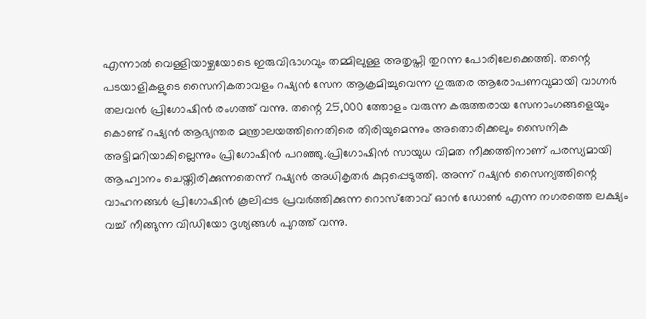എന്നാൽ വെള്ളിയാഴ്ചയോടെ ഇരുവിഭാഗവും തമ്മിലുള്ള അതൃപ്തി തുറന്ന പോരിലേക്കെത്തി. തന്റെ പടയാളികളുടെ സൈനികതാവളം റഷ്യൻ സേന ആക്രമിച്ചുവെന്ന ഗുരുതര ആരോപണവുമായി വാഗ്നർ തലവൻ പ്രിഗോഷിൻ രംഗത്ത് വന്നു. തന്റെ 25,000 ത്തോളം വരുന്ന കരുത്തരായ സേനാംഗങ്ങളെയും കൊണ്ട് റഷ്യൻ ആഭ്യന്തര മന്ത്രാലയത്തിനെതിരെ തിരിയുമെന്നും അതൊരിക്കലും സൈനിക അട്ടിമറിയാകില്ലെന്നും പ്രിഗോഷിൻ പറഞ്ഞു.പ്രിഗോഷിൻ സായുധ വിമത നീക്കത്തിനാണ് പരസ്യമായി ആഹ്വാനം ചെയ്തിരിക്കുന്നതെന്ന് റഷ്യൻ അധികൃതർ കുറ്റപ്പെടുത്തി. അന്ന് റഷ്യൻ സൈന്യത്തിന്റെ വാഹനങ്ങൾ പ്രിഗോഷിൻ കൂലിപ്പട പ്രവർത്തിക്കുന്ന റൊസ്‌തോവ് ഓൻ ഡോൺ എന്ന നഗരത്തെ ലക്ഷ്യം വച്ച് നീങ്ങുന്ന വിഡിയോ ദൃശ്യങ്ങൾ പുറത്ത് വന്നു.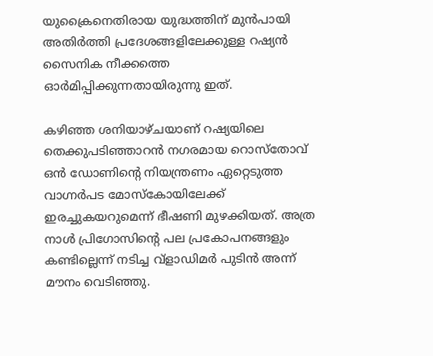യുക്രൈനെതിരായ യുദ്ധത്തിന് മുൻപായി അതിർത്തി പ്രദേശങ്ങളിലേക്കുള്ള റഷ്യൻ സൈനിക നീക്കത്തെ ഓർമിപ്പിക്കുന്നതായിരുന്നു ഇത്.

കഴിഞ്ഞ ശനിയാഴ്ചയാണ് റഷ്യയിലെ തെക്കുപടിഞ്ഞാറൻ നഗരമായ റൊസ്‌തോവ് ഒൻ ഡോണിന്റെ നിയന്ത്രണം ഏറ്റെടുത്ത വാഗ്നർപട മോസ്‌കോയിലേക്ക് ഇരച്ചുകയറുമെന്ന് ഭീഷണി മുഴക്കിയത്. അത്ര നാൾ പ്രിഗോസിന്റെ പല പ്രകോപനങ്ങളും കണ്ടില്ലെന്ന് നടിച്ച വ്‌ളാഡിമർ പുടിൻ അന്ന് മൗനം വെടിഞ്ഞു.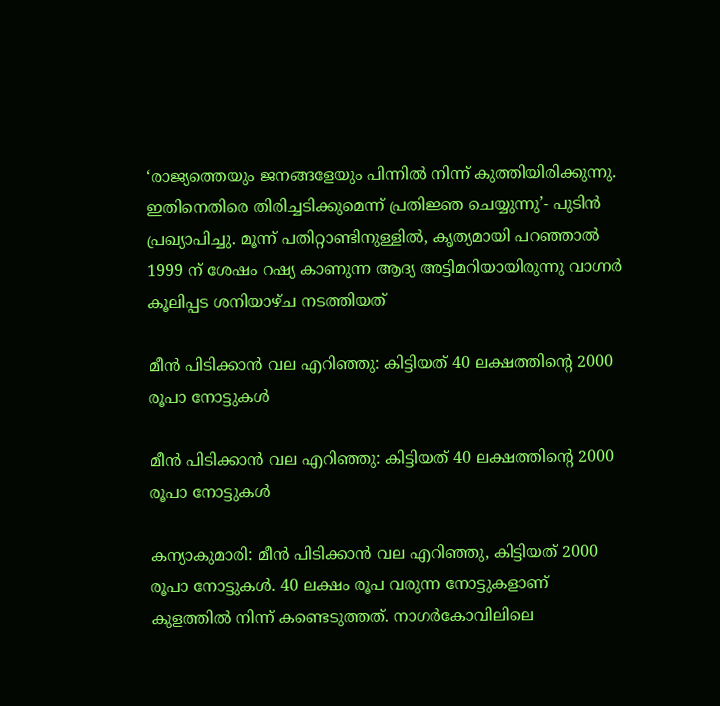‘രാജ്യത്തെയും ജനങ്ങളേയും പിന്നിൽ നിന്ന് കുത്തിയിരിക്കുന്നു. ഇതിനെതിരെ തിരിച്ചടിക്കുമെന്ന് പ്രതിജ്ഞ ചെയ്യുന്നു’- പുടിൻ പ്രഖ്യാപിച്ചു. മൂന്ന് പതിറ്റാണ്ടിനുള്ളിൽ, കൃത്യമായി പറഞ്ഞാൽ 1999 ന് ശേഷം റഷ്യ കാണുന്ന ആദ്യ അട്ടിമറിയായിരുന്നു വാഗ്നർ കൂലിപ്പട ശനിയാഴ്ച നടത്തിയത്

മീന്‍ പിടിക്കാന്‍ വല എറിഞ്ഞു: കിട്ടിയത് 40 ലക്ഷത്തിന്റെ 2000 രൂപാ നോട്ടുകള്‍

മീന്‍ പിടിക്കാന്‍ വല എറിഞ്ഞു: കിട്ടിയത് 40 ലക്ഷത്തിന്റെ 2000 രൂപാ നോട്ടുകള്‍

കന്യാകുമാരി: മീന്‍ പിടിക്കാന്‍ വല എറിഞ്ഞു, കിട്ടിയത് 2000 രൂപാ നോട്ടുകള്‍. 40 ലക്ഷം രൂപ വരുന്ന നോട്ടുകളാണ് കുളത്തില്‍ നിന്ന് കണ്ടെടുത്തത്. നാഗര്‍കോവിലിലെ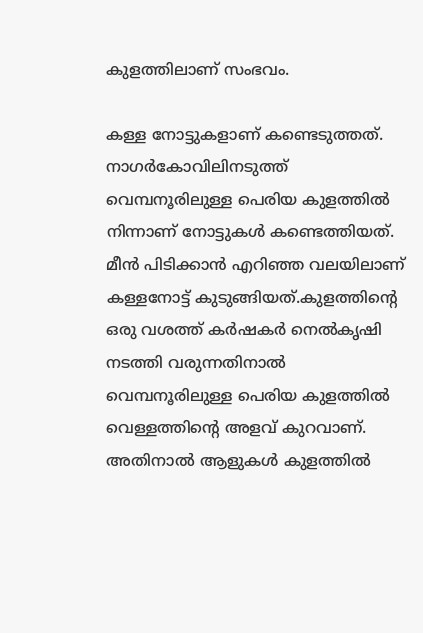കുളത്തിലാണ് സംഭവം.

കള്ള നോട്ടുകളാണ് കണ്ടെടുത്തത്. നാഗര്‍കോവിലിനടുത്ത് വെമ്പനൂരിലുള്ള പെരിയ കുളത്തില്‍ നിന്നാണ് നോട്ടുകള്‍ കണ്ടെത്തിയത്. മീന്‍ പിടിക്കാന്‍ എറിഞ്ഞ വലയിലാണ് കള്ളനോട്ട് കുടുങ്ങിയത്.കുളത്തിന്റെ ഒരു വശത്ത് കര്‍ഷകര്‍ നെല്‍കൃഷി നടത്തി വരുന്നതിനാല്‍ വെമ്പനൂരിലുള്ള പെരിയ കുളത്തില്‍ വെള്ളത്തിന്റെ അളവ് കുറവാണ്. അതിനാല്‍ ആളുകള്‍ കുളത്തില്‍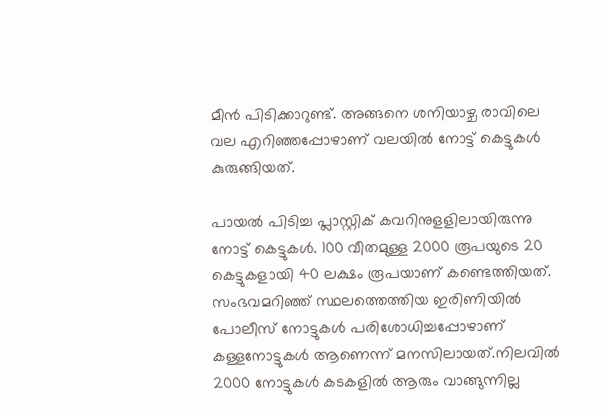മീന്‍ പിടിക്കാറുണ്ട്. അങ്ങനെ ശനിയാഴ്ച രാവിലെ വല എറിഞ്ഞപ്പോഴാണ് വലയില്‍ നോട്ട് കെട്ടുകള്‍ കുരുങ്ങിയത്.

പായല്‍ പിടിച്ച പ്ലാസ്റ്റിക് കവറിനുളളിലായിരുന്നു നോട്ട് കെട്ടുകള്‍. 100 വീതമുള്ള 2000 രൂപയുടെ 20 കെട്ടുകളായി 40 ലക്ഷം രൂപയാണ് കണ്ടെത്തിയത്. സംഭവമറിഞ്ഞ് സ്ഥലത്തെത്തിയ ഇരിണിയില്‍ പോലീസ് നോട്ടുകള്‍ പരിശോധിച്ചപ്പോഴാണ് കള്ളനോട്ടുകള്‍ ആണെന്ന് മനസിലായത്.നിലവില്‍ 2000 നോട്ടുകള്‍ കടകളില്‍ ആരും വാങ്ങുന്നില്ല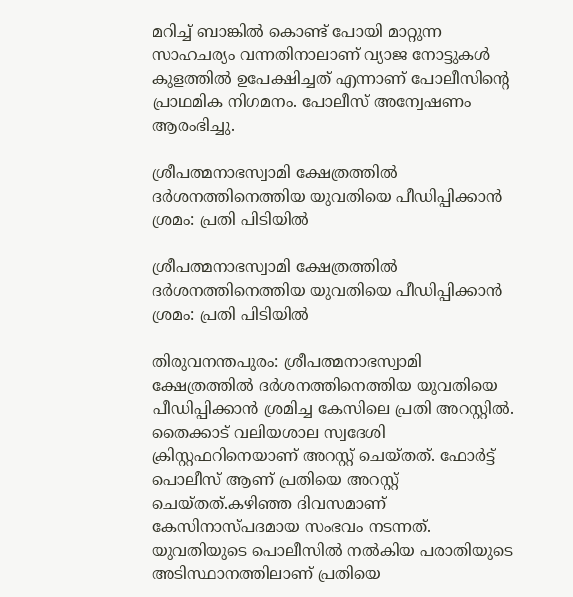മറിച്ച് ബാങ്കില്‍ കൊണ്ട് പോയി മാറ്റുന്ന സാഹചര്യം വന്നതിനാലാണ് വ്യാജ നോട്ടുകള്‍ കുളത്തില്‍ ഉപേക്ഷിച്ചത് എന്നാണ് പോലീസിന്റെ പ്രാഥമിക നിഗമനം. പോലീസ് അന്വേഷണം ആരംഭിച്ചു.

ശ്രീപത്മനാഭസ്വാമി ക്ഷേത്രത്തിൽ ദർശനത്തിനെത്തിയ യുവതിയെ പീഡിപ്പിക്കാൻ ശ്രമം: പ്രതി പിടിയിൽ

ശ്രീപത്മനാഭസ്വാമി ക്ഷേത്രത്തിൽ ദർശനത്തിനെത്തിയ യുവതിയെ പീഡിപ്പിക്കാൻ ശ്രമം: പ്രതി പിടിയിൽ

തിരുവനന്തപുരം: ശ്രീപത്മനാഭസ്വാമി ക്ഷേത്രത്തിൽ ദർശനത്തിനെത്തിയ യുവതിയെ പീഡിപ്പിക്കാൻ ശ്രമിച്ച കേസിലെ പ്രതി അറസ്റ്റിൽ. തൈക്കാട് വലിയശാല സ്വദേശി ക്രിസ്റ്റഫറിനെയാണ് അറസ്റ്റ് ചെയ്തത്. ഫോർട്ട് പൊലീസ് ആണ് പ്രതിയെ അറസ്റ്റ് ചെയ്തത്.കഴിഞ്ഞ ദിവസമാണ് കേസിനാസ്പദമായ സംഭവം നടന്നത്. യുവതിയുടെ പൊലീസിൽ നൽകിയ പരാതിയുടെ അടിസ്ഥാനത്തിലാണ് പ്രതിയെ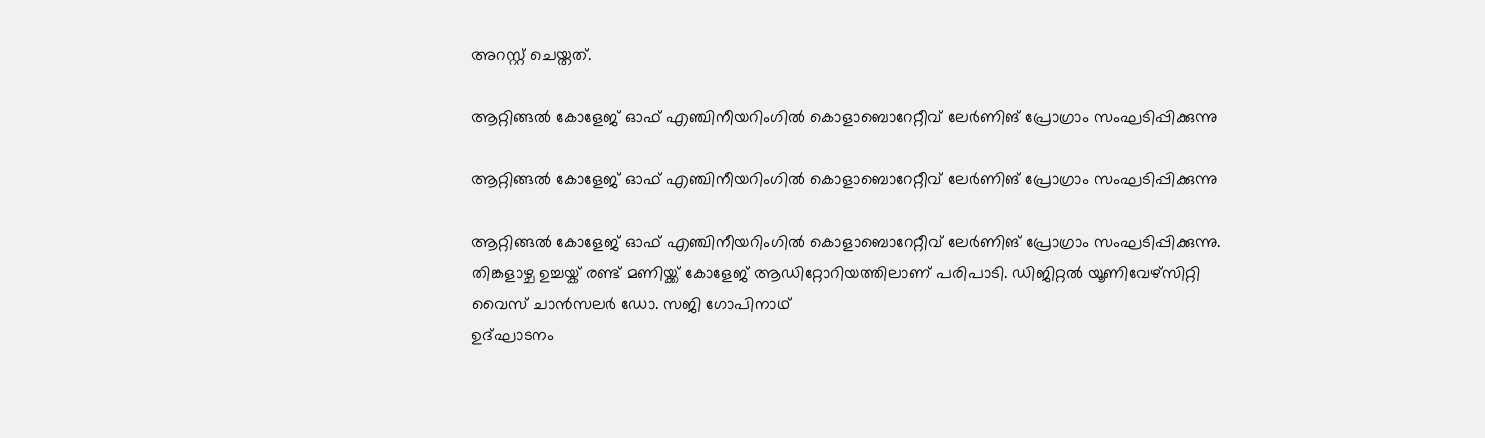അറസ്റ്റ് ചെയ്തത്.

ആറ്റിങ്ങൽ കോളേജ് ഓഫ് എഞ്ചിനീയറിംഗിൽ കൊളാബൊറേറ്റീവ് ലേർണിങ്‌ പ്രോഗ്രാം സംഘടിപ്പിക്കുന്നു

ആറ്റിങ്ങൽ കോളേജ് ഓഫ് എഞ്ചിനീയറിംഗിൽ കൊളാബൊറേറ്റീവ് ലേർണിങ്‌ പ്രോഗ്രാം സംഘടിപ്പിക്കുന്നു

ആറ്റിങ്ങൽ കോളേജ് ഓഫ് എഞ്ചിനീയറിംഗിൽ കൊളാബൊറേറ്റീവ് ലേർണിങ്‌ പ്രോഗ്രാം സംഘടിപ്പിക്കുന്നു. തിങ്കളാഴ്ച ഉച്ചയ്ക് രണ്ട് മണിയ്ക്ക് കോളേജ് ആഡിറ്റോറിയത്തിലാണ് പരിപാടി. ഡിജിറ്റൽ യൂണിവേഴ്സിറ്റി വൈസ് ചാൻസലർ ഡോ. സജി ഗോപിനാഥ്
ഉദ്ഘാടനം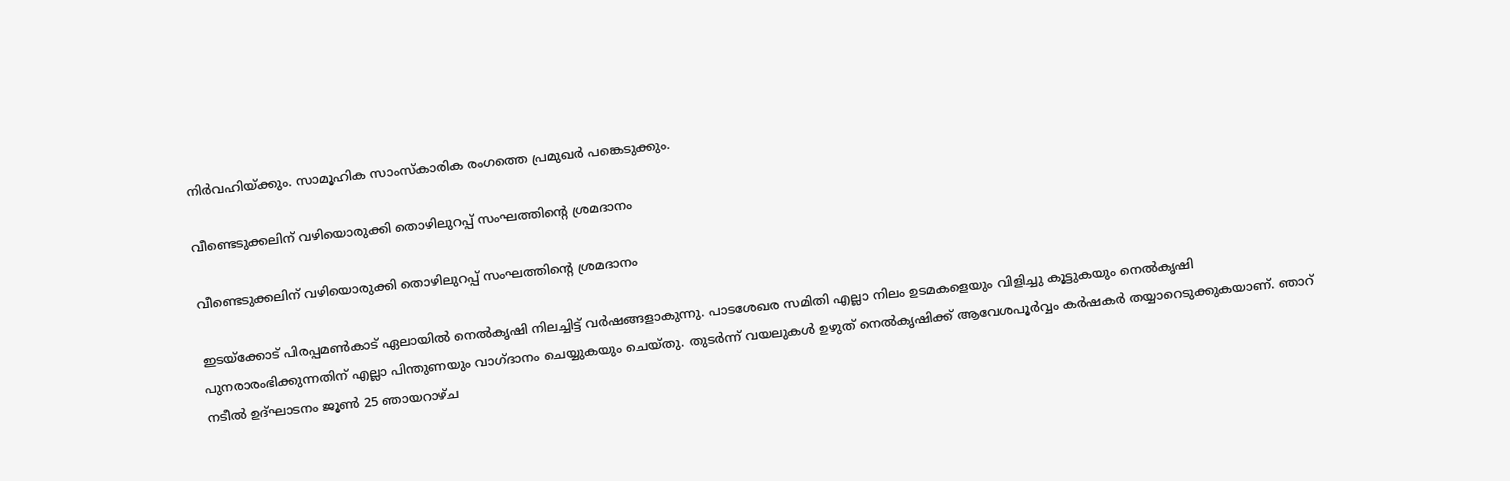നിർവഹിയ്ക്കും. സാമൂഹിക സാംസ്‌കാരിക രംഗത്തെ പ്രമുഖർ പങ്കെടുക്കും.

വീണ്ടെടുക്കലിന് വഴിയൊരുക്കി തൊഴിലുറപ്പ് സംഘത്തിന്റെ ശ്രമദാനം

വീണ്ടെടുക്കലിന് വഴിയൊരുക്കി തൊഴിലുറപ്പ് സംഘത്തിന്റെ ശ്രമദാനം

ഇടയ്ക്കോട് പിരപ്പമൺകാട് ഏലായിൽ നെൽകൃഷി നിലച്ചിട്ട് വർഷങ്ങളാകുന്നു. പാടശേഖര സമിതി എല്ലാ നിലം ഉടമകളെയും വിളിച്ചു കൂട്ടുകയും നെൽകൃഷി പുനരാരംഭിക്കുന്നതിന് എല്ലാ പിന്തുണയും വാഗ്ദാനം ചെയ്യുകയും ചെയ്തു. തുടർന്ന് വയലുകൾ ഉഴുത് നെൽകൃഷിക്ക് ആവേശപൂർവ്വം കർഷകർ തയ്യാറെടുക്കുകയാണ്. ഞാറ് നടീൽ ഉദ്ഘാടനം ജൂൺ 25 ഞായറാഴ്ച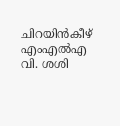ചിറയിൻകീഴ് എംഎൽഎ വി. ശശി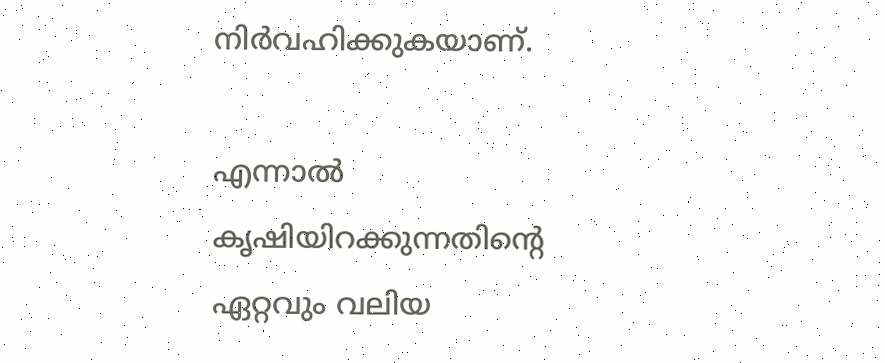നിർവഹിക്കുകയാണ്.

എന്നാൽ കൃഷിയിറക്കുന്നതിന്റെ ഏറ്റവും വലിയ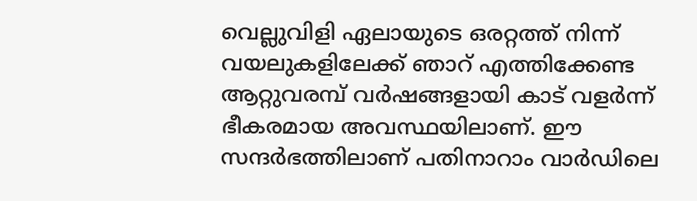വെല്ലുവിളി ഏലായുടെ ഒരറ്റത്ത് നിന്ന് വയലുകളിലേക്ക് ഞാറ് എത്തിക്കേണ്ട ആറ്റുവരമ്പ് വർഷങ്ങളായി കാട് വളർന്ന് ഭീകരമായ അവസ്ഥയിലാണ്. ഈ സന്ദർഭത്തിലാണ് പതിനാറാം വാർഡിലെ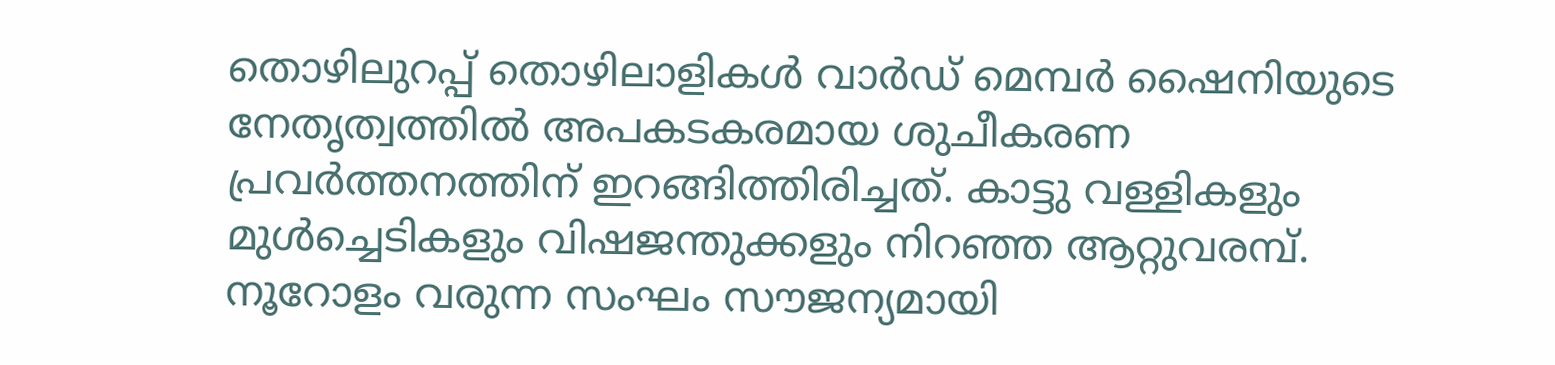തൊഴിലുറപ്പ് തൊഴിലാളികൾ വാർഡ് മെമ്പർ ഷൈനിയുടെ നേതൃത്വത്തിൽ അപകടകരമായ ശുചീകരണ പ്രവർത്തനത്തിന് ഇറങ്ങിത്തിരിച്ചത്. കാട്ടു വള്ളികളും മുൾച്ചെടികളും വിഷജന്തുക്കളും നിറഞ്ഞ ആറ്റുവരമ്പ്. നൂറോളം വരുന്ന സംഘം സൗജന്യമായി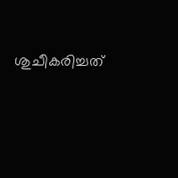ശുചീകരിച്ചത്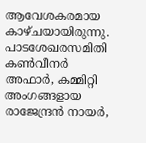ആവേശകരമായ കാഴ്ചയായിരുന്നു. പാടശേഖരസമിതി കൺവീനർ അഫാർ, കമ്മിറ്റി അംഗങ്ങളായ രാജേന്ദ്രൻ നായർ,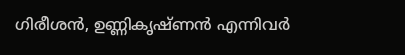ഗിരീശൻ, ഉണ്ണികൃഷ്ണൻ എന്നിവർ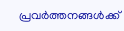പ്രവർത്തനങ്ങൾക്ക്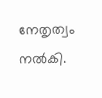നേതൃത്വം നൽകി.